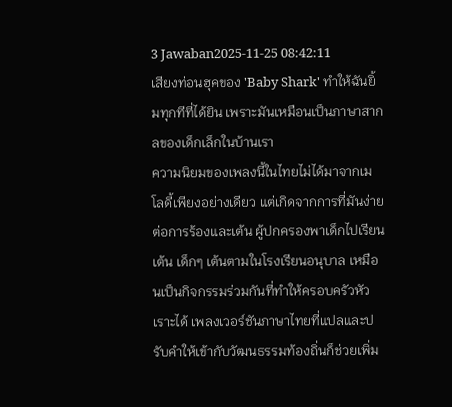3 Jawaban2025-11-25 08:42:11
เสียงท่อนฮุคของ 'Baby Shark' ทำให้ฉันยิ้มทุกทีที่ได้ยิน เพราะมันเหมือนเป็นภาษาสากลของเด็กเล็กในบ้านเรา
ความนิยมของเพลงนี้ในไทยไม่ได้มาจากเมโลดี้เพียงอย่างเดียว แต่เกิดจากการที่มันง่ายต่อการร้องและเต้น ผู้ปกครองพาเด็กไปเรียนเต้น เด็กๆ เต้นตามในโรงเรียนอนุบาล เหมือนเป็นกิจกรรมร่วมกันที่ทำให้ครอบครัวหัวเราะได้ เพลงเวอร์ชันภาษาไทยที่แปลและปรับคำให้เข้ากับวัฒนธรรมท้องถิ่นก็ช่วยเพิ่ม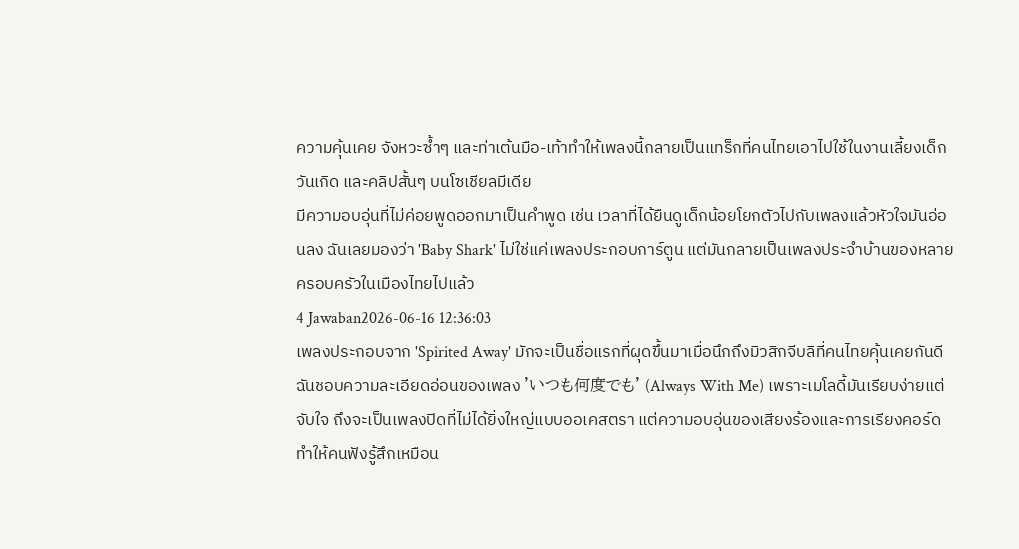ความคุ้นเคย จังหวะซ้ำๆ และท่าเต้นมือ-เท้าทำให้เพลงนี้กลายเป็นแทร็กที่คนไทยเอาไปใช้ในงานเลี้ยงเด็ก วันเกิด และคลิปสั้นๆ บนโซเชียลมีเดีย
มีความอบอุ่นที่ไม่ค่อยพูดออกมาเป็นคำพูด เช่น เวลาที่ได้ยืนดูเด็กน้อยโยกตัวไปกับเพลงแล้วหัวใจมันอ่อนลง ฉันเลยมองว่า 'Baby Shark' ไม่ใช่แค่เพลงประกอบการ์ตูน แต่มันกลายเป็นเพลงประจำบ้านของหลายครอบครัวในเมืองไทยไปแล้ว
4 Jawaban2026-06-16 12:36:03
เพลงประกอบจาก 'Spirited Away' มักจะเป็นชื่อแรกที่ผุดขึ้นมาเมื่อนึกถึงมิวสิกจีบลิที่คนไทยคุ้นเคยกันดี
ฉันชอบความละเอียดอ่อนของเพลง 'いつも何度でも' (Always With Me) เพราะเมโลดี้มันเรียบง่ายแต่จับใจ ถึงจะเป็นเพลงปิดที่ไม่ได้ยิ่งใหญ่แบบออเคสตรา แต่ความอบอุ่นของเสียงร้องและการเรียงคอร์ดทำให้คนฟังรู้สึกเหมือน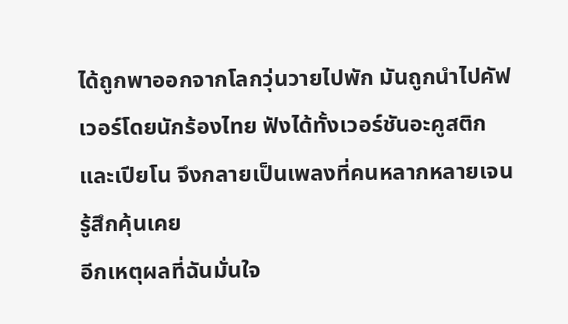ได้ถูกพาออกจากโลกวุ่นวายไปพัก มันถูกนำไปคัฟเวอร์โดยนักร้องไทย ฟังได้ทั้งเวอร์ชันอะคูสติกและเปียโน จึงกลายเป็นเพลงที่คนหลากหลายเจนรู้สึกคุ้นเคย
อีกเหตุผลที่ฉันมั่นใจ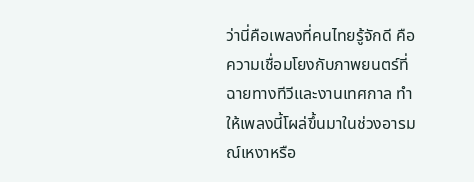ว่านี่คือเพลงที่คนไทยรู้จักดี คือความเชื่อมโยงกับภาพยนตร์ที่ฉายทางทีวีและงานเทศกาล ทำให้เพลงนี้โผล่ขึ้นมาในช่วงอารมณ์เหงาหรือ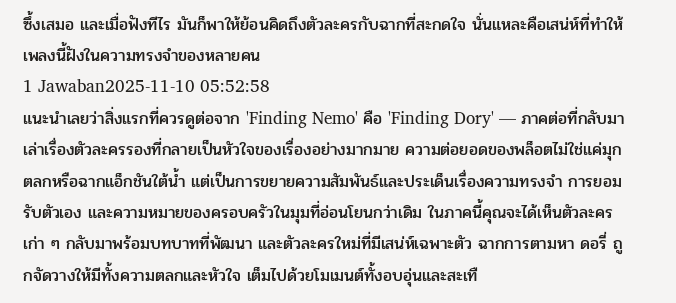ซึ้งเสมอ และเมื่อฟังทีไร มันก็พาให้ย้อนคิดถึงตัวละครกับฉากที่สะกดใจ นั่นแหละคือเสน่ห์ที่ทำให้เพลงนี้ฝังในความทรงจำของหลายคน
1 Jawaban2025-11-10 05:52:58
แนะนำเลยว่าสิ่งแรกที่ควรดูต่อจาก 'Finding Nemo' คือ 'Finding Dory' — ภาคต่อที่กลับมาเล่าเรื่องตัวละครรองที่กลายเป็นหัวใจของเรื่องอย่างมากมาย ความต่อยอดของพล็อตไม่ใช่แค่มุกตลกหรือฉากแอ็กชันใต้น้ำ แต่เป็นการขยายความสัมพันธ์และประเด็นเรื่องความทรงจำ การยอมรับตัวเอง และความหมายของครอบครัวในมุมที่อ่อนโยนกว่าเดิม ในภาคนี้คุณจะได้เห็นตัวละครเก่า ๆ กลับมาพร้อมบทบาทที่พัฒนา และตัวละครใหม่ที่มีเสน่ห์เฉพาะตัว ฉากการตามหา ดอรี่ ถูกจัดวางให้มีทั้งความตลกและหัวใจ เต็มไปด้วยโมเมนต์ทั้งอบอุ่นและสะเทื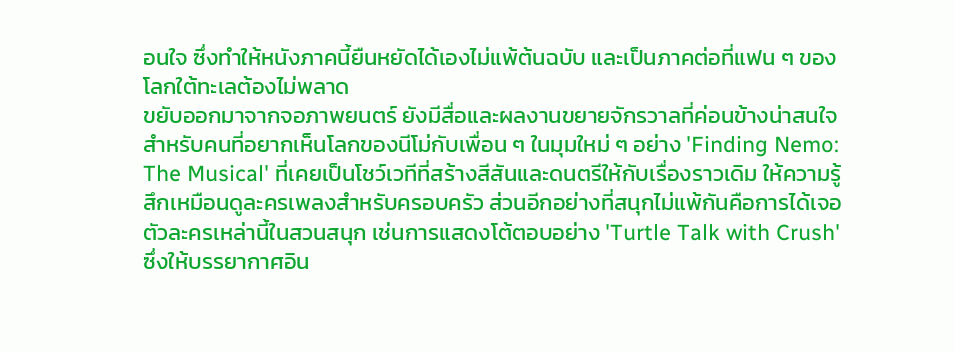อนใจ ซึ่งทำให้หนังภาคนี้ยืนหยัดได้เองไม่แพ้ต้นฉบับ และเป็นภาคต่อที่แฟน ๆ ของโลกใต้ทะเลต้องไม่พลาด
ขยับออกมาจากจอภาพยนตร์ ยังมีสื่อและผลงานขยายจักรวาลที่ค่อนข้างน่าสนใจสำหรับคนที่อยากเห็นโลกของนีโม่กับเพื่อน ๆ ในมุมใหม่ ๆ อย่าง 'Finding Nemo: The Musical' ที่เคยเป็นโชว์เวทีที่สร้างสีสันและดนตรีให้กับเรื่องราวเดิม ให้ความรู้สึกเหมือนดูละครเพลงสำหรับครอบครัว ส่วนอีกอย่างที่สนุกไม่แพ้กันคือการได้เจอตัวละครเหล่านี้ในสวนสนุก เช่นการแสดงโต้ตอบอย่าง 'Turtle Talk with Crush' ซึ่งให้บรรยากาศอิน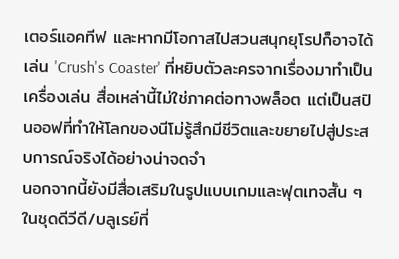เตอร์แอคทีฟ และหากมีโอกาสไปสวนสนุกยุโรปก็อาจได้เล่น 'Crush's Coaster' ที่หยิบตัวละครจากเรื่องมาทำเป็นเครื่องเล่น สื่อเหล่านี้ไม่ใช่ภาคต่อทางพล็อต แต่เป็นสปินออฟที่ทำให้โลกของนีโม่รู้สึกมีชีวิตและขยายไปสู่ประสบการณ์จริงได้อย่างน่าจดจำ
นอกจากนี้ยังมีสื่อเสริมในรูปแบบเกมและฟุตเทจสั้น ๆ ในชุดดีวีดี/บลูเรย์ที่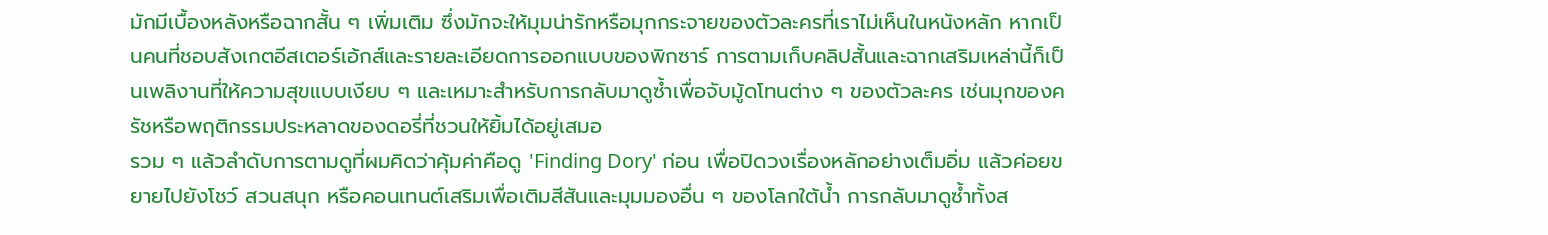มักมีเบื้องหลังหรือฉากสั้น ๆ เพิ่มเติม ซึ่งมักจะให้มุมน่ารักหรือมุกกระจายของตัวละครที่เราไม่เห็นในหนังหลัก หากเป็นคนที่ชอบสังเกตอีสเตอร์เอ้กส์และรายละเอียดการออกแบบของพิกซาร์ การตามเก็บคลิปสั้นและฉากเสริมเหล่านี้ก็เป็นเพลิงานที่ให้ความสุขแบบเงียบ ๆ และเหมาะสำหรับการกลับมาดูซ้ำเพื่อจับมู้ดโทนต่าง ๆ ของตัวละคร เช่นมุกของครัชหรือพฤติกรรมประหลาดของดอรี่ที่ชวนให้ยิ้มได้อยู่เสมอ
รวม ๆ แล้วลำดับการตามดูที่ผมคิดว่าคุ้มค่าคือดู 'Finding Dory' ก่อน เพื่อปิดวงเรื่องหลักอย่างเต็มอิ่ม แล้วค่อยขยายไปยังโชว์ สวนสนุก หรือคอนเทนต์เสริมเพื่อเติมสีสันและมุมมองอื่น ๆ ของโลกใต้น้ำ การกลับมาดูซ้ำทั้งส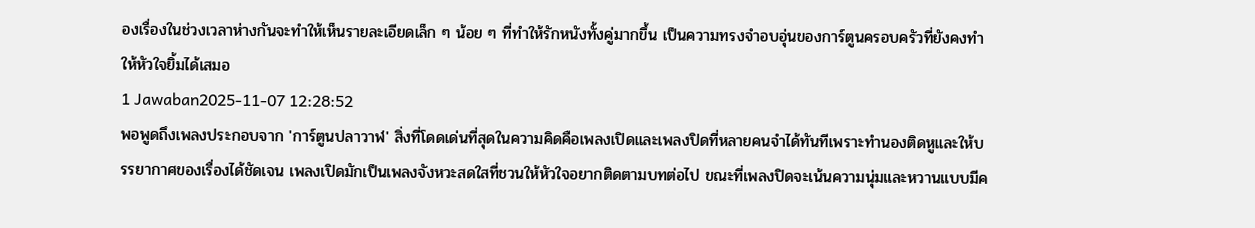องเรื่องในช่วงเวลาห่างกันจะทำให้เห็นรายละเอียดเล็ก ๆ น้อย ๆ ที่ทำให้รักหนังทั้งคู่มากขึ้น เป็นความทรงจำอบอุ่นของการ์ตูนครอบครัวที่ยังคงทำให้หัวใจยิ้มได้เสมอ
1 Jawaban2025-11-07 12:28:52
พอพูดถึงเพลงประกอบจาก 'การ์ตูนปลาวาฬ' สิ่งที่โดดเด่นที่สุดในความคิดคือเพลงเปิดและเพลงปิดที่หลายคนจำได้ทันทีเพราะทำนองติดหูและให้บรรยากาศของเรื่องได้ชัดเจน เพลงเปิดมักเป็นเพลงจังหวะสดใสที่ชวนให้หัวใจอยากติดตามบทต่อไป ขณะที่เพลงปิดจะเน้นความนุ่มและหวานแบบมีค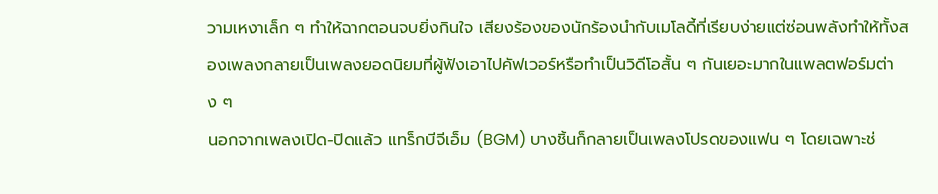วามเหงาเล็ก ๆ ทำให้ฉากตอนจบยิ่งกินใจ เสียงร้องของนักร้องนำกับเมโลดี้ที่เรียบง่ายแต่ซ่อนพลังทำให้ทั้งสองเพลงกลายเป็นเพลงยอดนิยมที่ผู้ฟังเอาไปคัฟเวอร์หรือทำเป็นวิดีโอสั้น ๆ กันเยอะมากในแพลตฟอร์มต่าง ๆ
นอกจากเพลงเปิด-ปิดแล้ว แทร็กบีจีเอ็ม (BGM) บางชิ้นก็กลายเป็นเพลงโปรดของแฟน ๆ โดยเฉพาะช่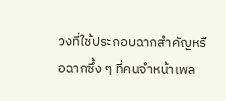วงที่ใช้ประกอบฉากสำคัญหรือฉากซึ้ง ๆ ที่คนจำหน้าเพล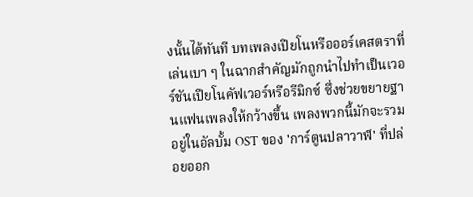งนั้นได้ทันที บทเพลงเปียโนหรือออร์เคสตราที่เล่นเบา ๆ ในฉากสำคัญมักถูกนำไปทำเป็นเวอร์ชันเปียโนคัฟเวอร์หรือรีมิกซ์ ซึ่งช่วยขยายฐานแฟนเพลงให้กว้างขึ้น เพลงพวกนี้มักจะรวมอยู่ในอัลบั้ม OST ของ 'การ์ตูนปลาวาฬ' ที่ปล่อยออก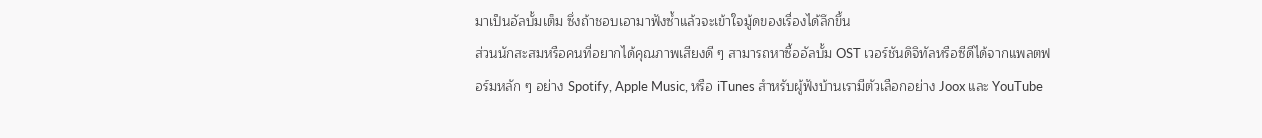มาเป็นอัลบั้มเต็ม ซึ่งถ้าชอบเอามาฟังซ้ำแล้วจะเข้าใจมู้ดของเรื่องได้ลึกขึ้น
ส่วนนักสะสมหรือคนที่อยากได้คุณภาพเสียงดี ๆ สามารถหาซื้ออัลบั้ม OST เวอร์ชันดิจิทัลหรือซีดีได้จากแพลตฟอร์มหลัก ๆ อย่าง Spotify, Apple Music, หรือ iTunes สำหรับผู้ฟังบ้านเรามีตัวเลือกอย่าง Joox และ YouTube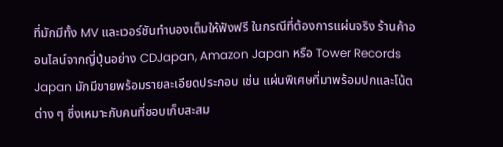ที่มักมีทั้ง MV และเวอร์ชันทำนองเต็มให้ฟังฟรี ในกรณีที่ต้องการแผ่นจริง ร้านค้าออนไลน์จากญี่ปุ่นอย่าง CDJapan, Amazon Japan หรือ Tower Records Japan มักมีขายพร้อมรายละเอียดประกอบ เช่น แผ่นพิเศษที่มาพร้อมปกและโน้ตต่าง ๆ ซึ่งเหมาะกับคนที่ชอบเก็บสะสม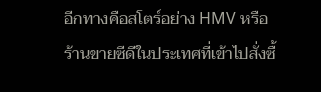อีกทางคือสโตร์อย่าง HMV หรือร้านขายซีดีในประเทศที่เข้าไปสั่งซื้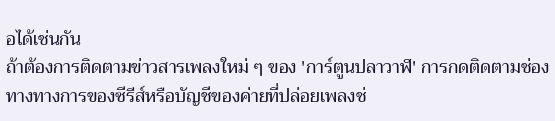อได้เช่นกัน
ถ้าต้องการติดตามข่าวสารเพลงใหม่ ๆ ของ 'การ์ตูนปลาวาฬ' การกดติดตามช่องทางทางการของซีรีส์หรือบัญชีของค่ายที่ปล่อยเพลงช่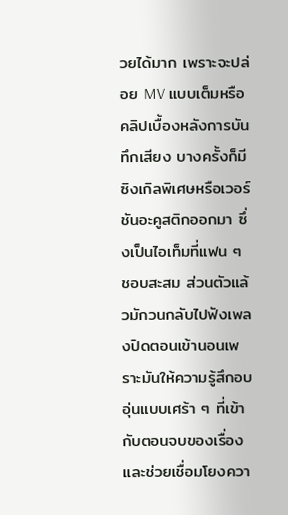วยได้มาก เพราะจะปล่อย MV แบบเต็มหรือคลิปเบื้องหลังการบันทึกเสียง บางครั้งก็มีซิงเกิลพิเศษหรือเวอร์ชันอะคูสติกออกมา ซึ่งเป็นไอเท็มที่แฟน ๆ ชอบสะสม ส่วนตัวแล้วมักวนกลับไปฟังเพลงปิดตอนเข้านอนเพราะมันให้ความรู้สึกอบอุ่นแบบเศร้า ๆ ที่เข้ากับตอนจบของเรื่องและช่วยเชื่อมโยงควา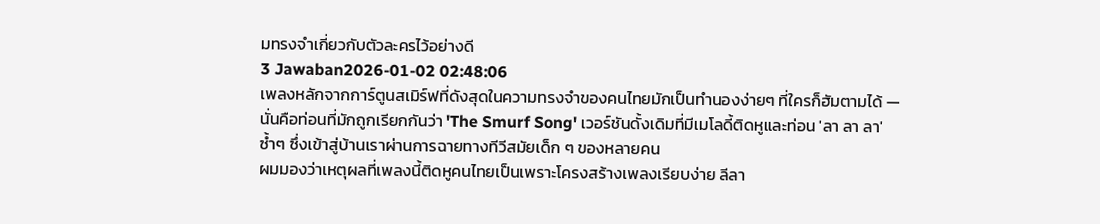มทรงจำเกี่ยวกับตัวละครไว้อย่างดี
3 Jawaban2026-01-02 02:48:06
เพลงหลักจากการ์ตูนสเมิร์ฟที่ดังสุดในความทรงจำของคนไทยมักเป็นทำนองง่ายๆ ที่ใครก็ฮัมตามได้ — นั่นคือท่อนที่มักถูกเรียกกันว่า 'The Smurf Song' เวอร์ชันดั้งเดิมที่มีเมโลดี้ติดหูและท่อน 'ลา ลา ลา' ซ้ำๆ ซึ่งเข้าสู่บ้านเราผ่านการฉายทางทีวีสมัยเด็ก ๆ ของหลายคน
ผมมองว่าเหตุผลที่เพลงนี้ติดหูคนไทยเป็นเพราะโครงสร้างเพลงเรียบง่าย ลีลา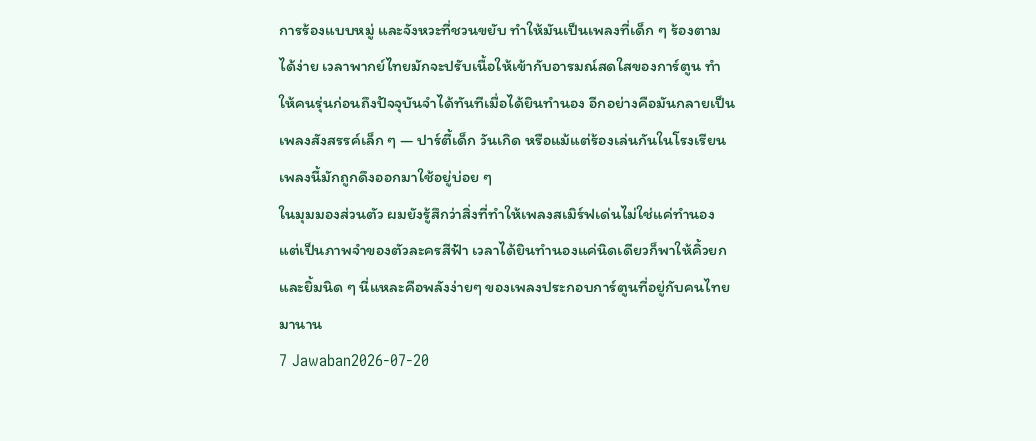การร้องแบบหมู่ และจังหวะที่ชวนขยับ ทำให้มันเป็นเพลงที่เด็ก ๆ ร้องตามได้ง่าย เวลาพากย์ไทยมักจะปรับเนื้อให้เข้ากับอารมณ์สดใสของการ์ตูน ทำให้คนรุ่นก่อนถึงปัจจุบันจำได้ทันทีเมื่อได้ยินทำนอง อีกอย่างคือมันกลายเป็นเพลงสังสรรค์เล็ก ๆ — ปาร์ตี้เด็ก วันเกิด หรือแม้แต่ร้องเล่นกันในโรงเรียน เพลงนี้มักถูกดึงออกมาใช้อยู่บ่อย ๆ
ในมุมมองส่วนตัว ผมยังรู้สึกว่าสิ่งที่ทำให้เพลงสเมิร์ฟเด่นไม่ใช่แค่ทำนอง แต่เป็นภาพจำของตัวละครสีฟ้า เวลาได้ยินทำนองแค่นิดเดียวก็พาให้คิ้วยกและยิ้มนิด ๆ นี่แหละคือพลังง่ายๆ ของเพลงประกอบการ์ตูนที่อยู่กับคนไทยมานาน
7 Jawaban2026-07-20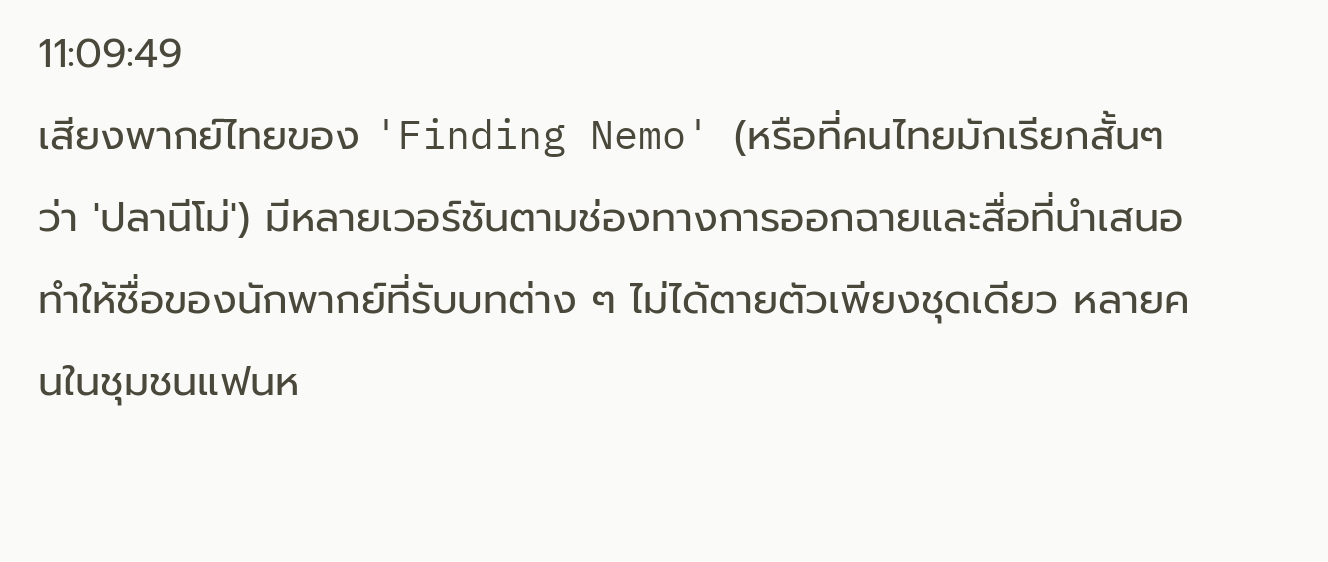11:09:49
เสียงพากย์ไทยของ 'Finding Nemo' (หรือที่คนไทยมักเรียกสั้นๆ ว่า 'ปลานีโม่') มีหลายเวอร์ชันตามช่องทางการออกฉายและสื่อที่นำเสนอ ทำให้ชื่อของนักพากย์ที่รับบทต่าง ๆ ไม่ได้ตายตัวเพียงชุดเดียว หลายคนในชุมชนแฟนห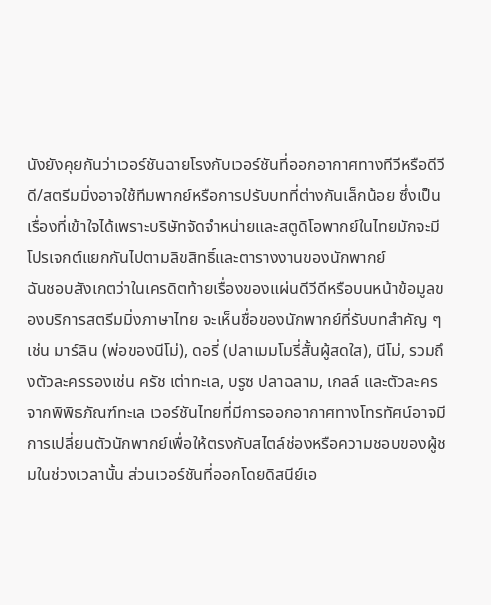นังยังคุยกันว่าเวอร์ชันฉายโรงกับเวอร์ชันที่ออกอากาศทางทีวีหรือดีวีดี/สตรีมมิ่งอาจใช้ทีมพากย์หรือการปรับบทที่ต่างกันเล็กน้อย ซึ่งเป็นเรื่องที่เข้าใจได้เพราะบริษัทจัดจำหน่ายและสตูดิโอพากย์ในไทยมักจะมีโปรเจกต์แยกกันไปตามลิขสิทธิ์และตารางงานของนักพากย์
ฉันชอบสังเกตว่าในเครดิตท้ายเรื่องของแผ่นดีวีดีหรือบนหน้าข้อมูลของบริการสตรีมมิ่งภาษาไทย จะเห็นชื่อของนักพากย์ที่รับบทสำคัญ ๆ เช่น มาร์ลิน (พ่อของนีโม่), ดอรี่ (ปลาเมมโมรี่สั้นผู้สดใส), นีโม่, รวมถึงตัวละครรองเช่น ครัช เต่าทะเล, บรูซ ปลาฉลาม, เกลล์ และตัวละครจากพิพิธภัณฑ์ทะเล เวอร์ชันไทยที่มีการออกอากาศทางโทรทัศน์อาจมีการเปลี่ยนตัวนักพากย์เพื่อให้ตรงกับสไตล์ช่องหรือความชอบของผู้ชมในช่วงเวลานั้น ส่วนเวอร์ชันที่ออกโดยดิสนีย์เอ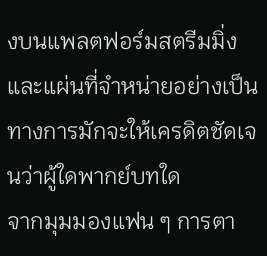งบนแพลตฟอร์มสตรีมมิ่งและแผ่นที่จำหน่ายอย่างเป็นทางการมักจะให้เครดิตชัดเจนว่าผู้ใดพากย์บทใด
จากมุมมองแฟน ๆ การตา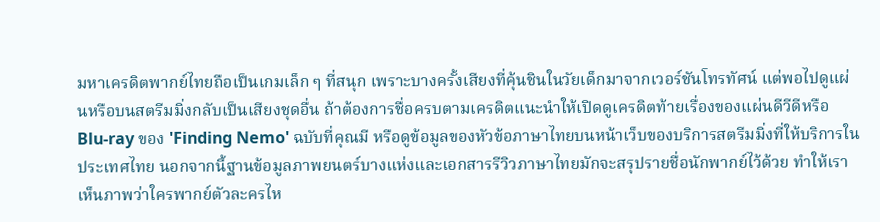มหาเครดิตพากย์ไทยถือเป็นเกมเล็ก ๆ ที่สนุก เพราะบางครั้งเสียงที่คุ้นชินในวัยเด็กมาจากเวอร์ชันโทรทัศน์ แต่พอไปดูแผ่นหรือบนสตรีมมิ่งกลับเป็นเสียงชุดอื่น ถ้าต้องการชื่อครบตามเครดิตแนะนำให้เปิดดูเครดิตท้ายเรื่องของแผ่นดีวีดีหรือ Blu-ray ของ 'Finding Nemo' ฉบับที่คุณมี หรือดูข้อมูลของหัวข้อภาษาไทยบนหน้าเว็บของบริการสตรีมมิ่งที่ให้บริการในประเทศไทย นอกจากนี้ฐานข้อมูลภาพยนตร์บางแห่งและเอกสารรีวิวภาษาไทยมักจะสรุปรายชื่อนักพากย์ไว้ด้วย ทำให้เราเห็นภาพว่าใครพากย์ตัวละครไห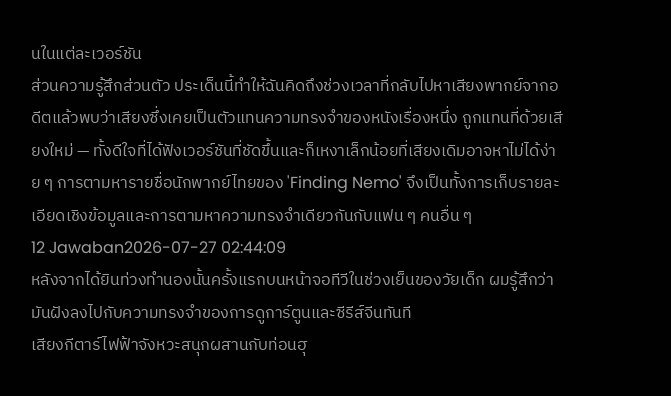นในแต่ละเวอร์ชัน
ส่วนความรู้สึกส่วนตัว ประเด็นนี้ทำให้ฉันคิดถึงช่วงเวลาที่กลับไปหาเสียงพากย์จากอดีตแล้วพบว่าเสียงซึ่งเคยเป็นตัวแทนความทรงจำของหนังเรื่องหนึ่ง ถูกแทนที่ด้วยเสียงใหม่ — ทั้งดีใจที่ได้ฟังเวอร์ชันที่ชัดขึ้นและก็เหงาเล็กน้อยที่เสียงเดิมอาจหาไม่ได้ง่าย ๆ การตามหารายชื่อนักพากย์ไทยของ 'Finding Nemo' จึงเป็นทั้งการเก็บรายละเอียดเชิงข้อมูลและการตามหาความทรงจำเดียวกันกับแฟน ๆ คนอื่น ๆ
12 Jawaban2026-07-27 02:44:09
หลังจากได้ยินท่วงทำนองนั้นครั้งแรกบนหน้าจอทีวีในช่วงเย็นของวัยเด็ก ผมรู้สึกว่ามันฝังลงไปกับความทรงจำของการดูการ์ตูนและซีรีส์จีนทันที
เสียงกีตาร์ไฟฟ้าจังหวะสนุกผสานกับท่อนฮุ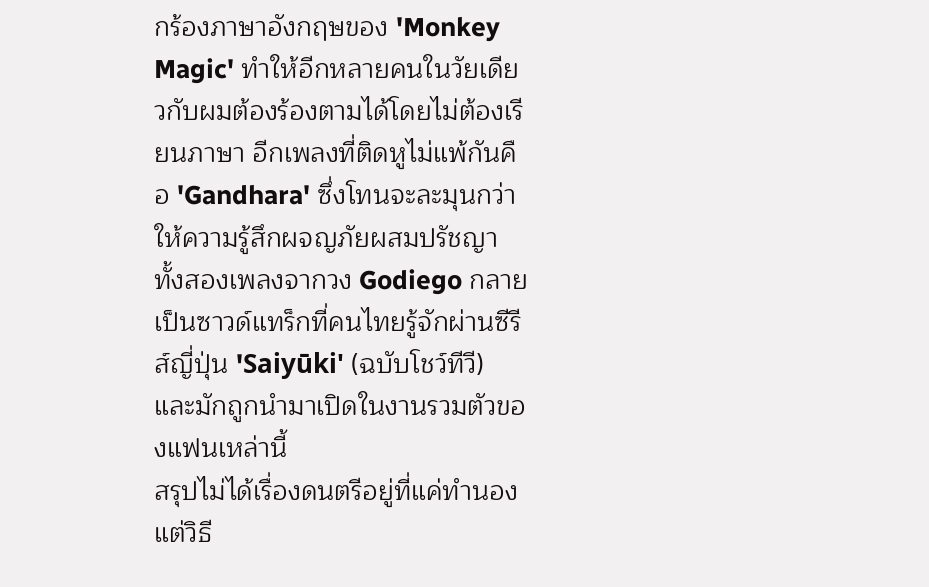กร้องภาษาอังกฤษของ 'Monkey Magic' ทำให้อีกหลายคนในวัยเดียวกับผมต้องร้องตามได้โดยไม่ต้องเรียนภาษา อีกเพลงที่ติดหูไม่แพ้กันคือ 'Gandhara' ซึ่งโทนจะละมุนกว่า ให้ความรู้สึกผจญภัยผสมปรัชญา ทั้งสองเพลงจากวง Godiego กลายเป็นซาวด์แทร็กที่คนไทยรู้จักผ่านซีรีส์ญี่ปุ่น 'Saiyūki' (ฉบับโชว์ทีวี) และมักถูกนำมาเปิดในงานรวมตัวของแฟนเหล่านี้
สรุปไม่ได้เรื่องดนตรีอยู่ที่แค่ทำนอง แต่วิธี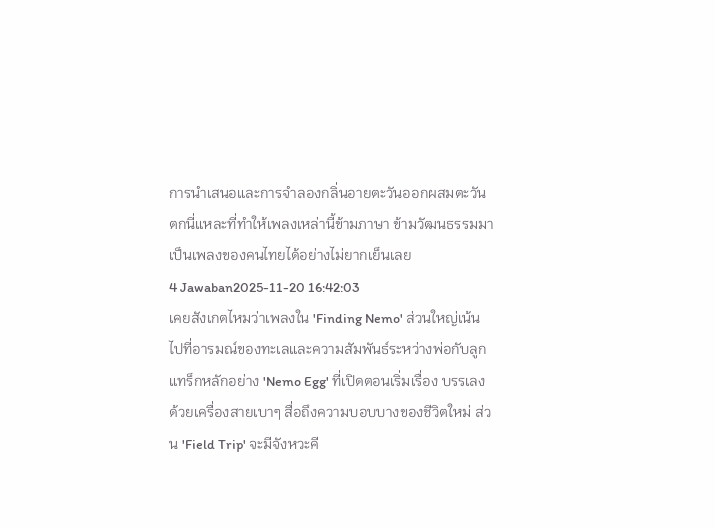การนำเสนอและการจำลองกลิ่นอายตะวันออกผสมตะวันตกนี่แหละที่ทำให้เพลงเหล่านี้ข้ามภาษา ข้ามวัฒนธรรมมาเป็นเพลงของคนไทยได้อย่างไม่ยากเย็นเลย
4 Jawaban2025-11-20 16:42:03
เคยสังเกตไหมว่าเพลงใน 'Finding Nemo' ส่วนใหญ่เน้นไปที่อารมณ์ของทะเลและความสัมพันธ์ระหว่างพ่อกับลูก แทร็กหลักอย่าง 'Nemo Egg' ที่เปิดตอนเริ่มเรื่อง บรรเลงด้วยเครื่องสายเบาๆ สื่อถึงความบอบบางของชีวิตใหม่ ส่วน 'Field Trip' จะมีจังหวะคี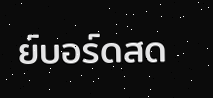ย์บอร์ดสด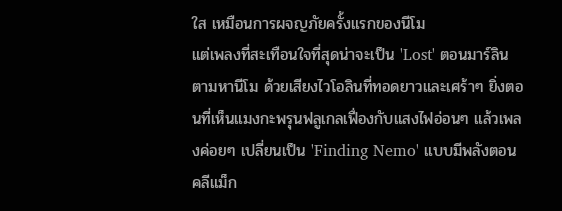ใส เหมือนการผจญภัยครั้งแรกของนีโม
แต่เพลงที่สะเทือนใจที่สุดน่าจะเป็น 'Lost' ตอนมาร์ลินตามหานีโม ด้วยเสียงไวโอลินที่ทอดยาวและเศร้าๆ ยิ่งตอนที่เห็นแมงกะพรุนฟลูเกลเฟื่องกับแสงไฟอ่อนๆ แล้วเพลงค่อยๆ เปลี่ยนเป็น 'Finding Nemo' แบบมีพลังตอนคลีแม็ก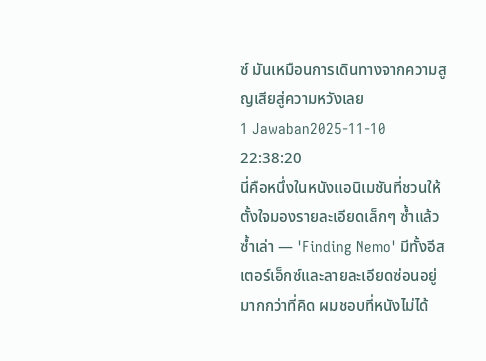ซ์ มันเหมือนการเดินทางจากความสูญเสียสู่ความหวังเลย
1 Jawaban2025-11-10 22:38:20
นี่คือหนึ่งในหนังแอนิเมชันที่ชวนให้ตั้งใจมองรายละเอียดเล็กๆ ซ้ำแล้วซ้ำเล่า — 'Finding Nemo' มีทั้งอีสเตอร์เอ็กซ์และลายละเอียดซ่อนอยู่มากกว่าที่คิด ผมชอบที่หนังไม่ได้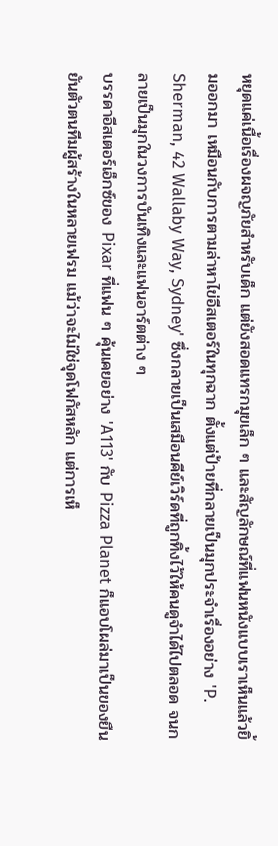หยุดแค่เนื้อเรื่องผจญภัยสำหรับเด็ก แต่ยังสอดแทรกมุขเล็ก ๆ และสัญลักษณ์ที่แฟนหนังแบบเราเห็นแล้วยิ้มออกมา เหมือนกับการตามล่าหาไข่อีสเตอร์ในทุกฉาก ตั้งแต่ป้ายที่กลายเป็นมุกประจำเรื่องอย่าง 'P. Sherman, 42 Wallaby Way, Sydney' ซึ่งกลายเป็นเสมือนคีย์เวิร์ดที่ถูกทิ้งไว้ให้คนดูจำได้ไปตลอด จนกลายเป็นมุกในวงการบันเทิงและแฟนอาร์ตต่าง ๆ
บรรดาอีสเตอร์เอ็กซ์ของ Pixar ที่แฟน ๆ คุ้นเคยอย่าง 'A113' กับ Pizza Planet ก็แอบโผล่มาเป็นของยืนยันตัวตนทีมผู้สร้างในหลายเฟรม แม้ว่าจะไม่ใช่จุดโฟกัสหลัก แต่การเห็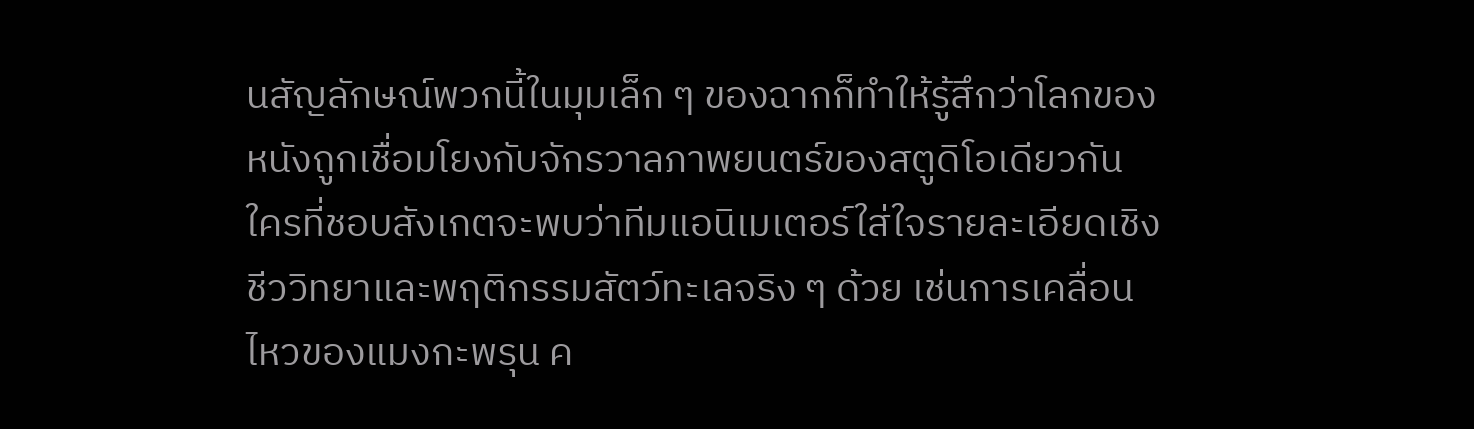นสัญลักษณ์พวกนี้ในมุมเล็ก ๆ ของฉากก็ทำให้รู้สึกว่าโลกของหนังถูกเชื่อมโยงกับจักรวาลภาพยนตร์ของสตูดิโอเดียวกัน ใครที่ชอบสังเกตจะพบว่าทีมแอนิเมเตอร์ใส่ใจรายละเอียดเชิงชีววิทยาและพฤติกรรมสัตว์ทะเลจริง ๆ ด้วย เช่นการเคลื่อนไหวของแมงกะพรุน ค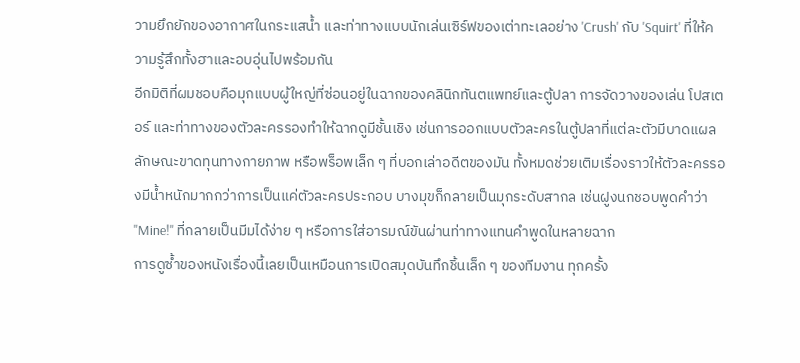วามยึกยักของอากาศในกระแสน้ำ และท่าทางแบบนักเล่นเซิร์ฟของเต่าทะเลอย่าง 'Crush' กับ 'Squirt' ที่ให้ความรู้สึกทั้งฮาและอบอุ่นไปพร้อมกัน
อีกมิติที่ผมชอบคือมุกแบบผู้ใหญ่ที่ซ่อนอยู่ในฉากของคลินิกทันตแพทย์และตู้ปลา การจัดวางของเล่น โปสเตอร์ และท่าทางของตัวละครรองทำให้ฉากดูมีชั้นเชิง เช่นการออกแบบตัวละครในตู้ปลาที่แต่ละตัวมีบาดแผล ลักษณะขาดทุนทางกายภาพ หรือพร็อพเล็ก ๆ ที่บอกเล่าอดีตของมัน ทั้งหมดช่วยเติมเรื่องราวให้ตัวละครรองมีน้ำหนักมากกว่าการเป็นแค่ตัวละครประกอบ บางมุขก็กลายเป็นมุกระดับสากล เช่นฝูงนกชอบพูดคำว่า "Mine!" ที่กลายเป็นมีมได้ง่าย ๆ หรือการใส่อารมณ์ขันผ่านท่าทางแทนคำพูดในหลายฉาก
การดูซ้ำของหนังเรื่องนี้เลยเป็นเหมือนการเปิดสมุดบันทึกชิ้นเล็ก ๆ ของทีมงาน ทุกครั้ง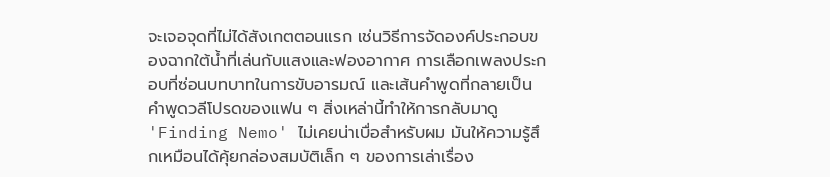จะเจอจุดที่ไม่ได้สังเกตตอนแรก เช่นวิธีการจัดองค์ประกอบของฉากใต้น้ำที่เล่นกับแสงและฟองอากาศ การเลือกเพลงประกอบที่ซ่อนบทบาทในการขับอารมณ์ และเส้นคำพูดที่กลายเป็นคำพูดวลีโปรดของแฟน ๆ สิ่งเหล่านี้ทำให้การกลับมาดู 'Finding Nemo' ไม่เคยน่าเบื่อสำหรับผม มันให้ความรู้สึกเหมือนได้คุ้ยกล่องสมบัติเล็ก ๆ ของการเล่าเรื่อง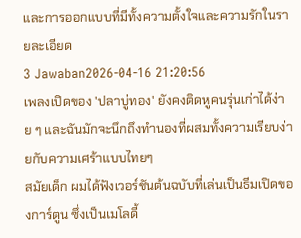และการออกแบบที่มีทั้งความตั้งใจและความรักในรายละเอียด
3 Jawaban2026-04-16 21:20:56
เพลงเปิดของ 'ปลาบู่ทอง' ยังคงติดหูคนรุ่นเก่าได้ง่าย ๆ และฉันมักจะนึกถึงทำนองที่ผสมทั้งความเรียบง่ายกับความเศร้าแบบไทยๆ
สมัยเด็ก ผมได้ฟังเวอร์ชันต้นฉบับที่เล่นเป็นธีมเปิดของการ์ตูน ซึ่งเป็นเมโลดี้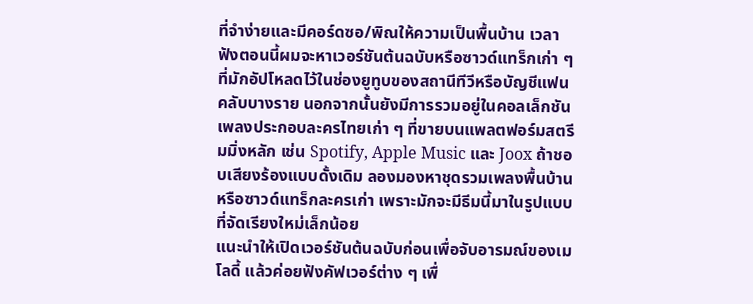ที่จำง่ายและมีคอร์ดซอ/พิณให้ความเป็นพื้นบ้าน เวลาฟังตอนนี้ผมจะหาเวอร์ชันต้นฉบับหรือซาวด์แทร็กเก่า ๆ ที่มักอัปโหลดไว้ในช่องยูทูบของสถานีทีวีหรือบัญชีแฟนคลับบางราย นอกจากนั้นยังมีการรวมอยู่ในคอลเล็กชันเพลงประกอบละครไทยเก่า ๆ ที่ขายบนแพลตฟอร์มสตรีมมิ่งหลัก เช่น Spotify, Apple Music และ Joox ถ้าชอบเสียงร้องแบบดั้งเดิม ลองมองหาชุดรวมเพลงพื้นบ้านหรือซาวด์แทร็กละครเก่า เพราะมักจะมีธีมนี้มาในรูปแบบที่จัดเรียงใหม่เล็กน้อย
แนะนำให้เปิดเวอร์ชันต้นฉบับก่อนเพื่อจับอารมณ์ของเมโลดี้ แล้วค่อยฟังคัฟเวอร์ต่าง ๆ เพื่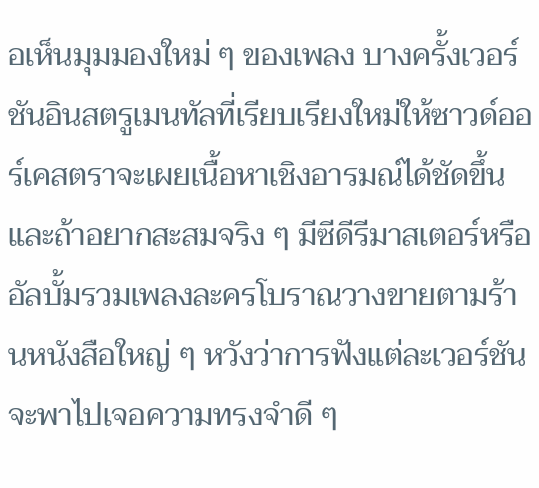อเห็นมุมมองใหม่ ๆ ของเพลง บางครั้งเวอร์ชันอินสตรูเมนทัลที่เรียบเรียงใหม่ให้ซาวด์ออร์เคสตราจะเผยเนื้อหาเชิงอารมณ์ได้ชัดขึ้น และถ้าอยากสะสมจริง ๆ มีซีดีรีมาสเตอร์หรืออัลบั้มรวมเพลงละครโบราณวางขายตามร้านหนังสือใหญ่ ๆ หวังว่าการฟังแต่ละเวอร์ชันจะพาไปเจอความทรงจำดี ๆ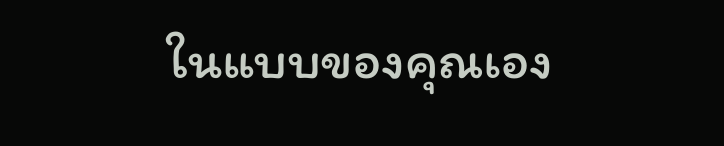ในแบบของคุณเอง